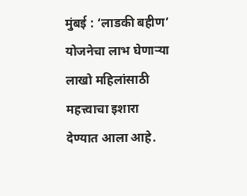मुंबई : ‘लाडकी बहीण’ योजनेचा लाभ घेणाऱ्या लाखो महिलांसाठी महत्त्वाचा इशारा देण्यात आला आहे.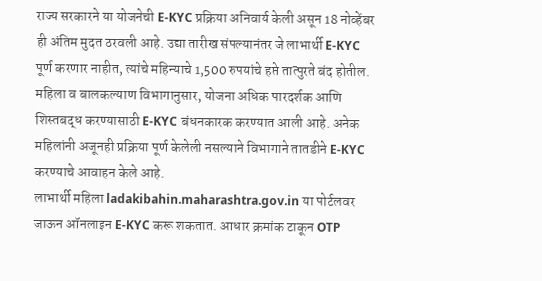राज्य सरकारने या योजनेची E-KYC प्रक्रिया अनिवार्य केली असून 18 नोव्हेंबर ही अंतिम मुदत ठरवली आहे. उद्या तारीख संपल्यानंतर जे लाभार्थी E-KYC पूर्ण करणार नाहीत, त्यांचे महिन्याचे 1,500 रुपयांचे हप्ते तात्पुरते बंद होतील.
महिला व बालकल्याण विभागानुसार, योजना अधिक पारदर्शक आणि शिस्तबद्ध करण्यासाठी E-KYC बंधनकारक करण्यात आली आहे. अनेक महिलांनी अजूनही प्रक्रिया पूर्ण केलेली नसल्याने विभागाने तातडीने E-KYC करण्याचे आवाहन केले आहे.
लाभार्थी महिला ladakibahin.maharashtra.gov.in या पोर्टलवर जाऊन ऑनलाइन E-KYC करू शकतात. आधार क्रमांक टाकून OTP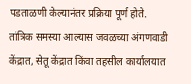पडताळणी केल्यानंतर प्रक्रिया पूर्ण होते.
तांत्रिक समस्या आल्यास जवळच्या अंगणवाडी केंद्रात, सेतू केंद्रात किंवा तहसील कार्यालयात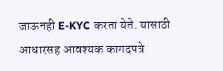जाऊनही E-KYC करता येते. यासाठी आधारसह आवश्यक कागदपत्रे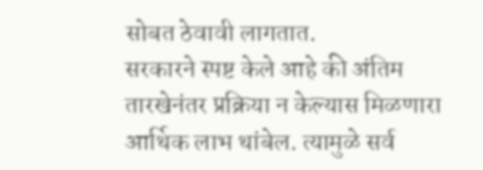सोबत ठेवावी लागतात.
सरकारने स्पष्ट केले आहे की अंतिम तारखेनंतर प्रक्रिया न केल्यास मिळणारा आर्थिक लाभ थांबेल. त्यामुळे सर्व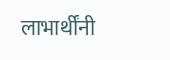लाभार्थींनी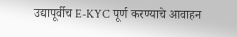उद्यापूर्वीच E-KYC पूर्ण करण्याचे आवाहन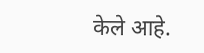केले आहे.